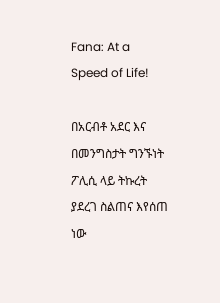Fana: At a Speed of Life!

በአርብቶ አደር እና በመንግስታት ግንኙነት ፖሊሲ ላይ ትኩረት ያደረገ ስልጠና እየሰጠ ነው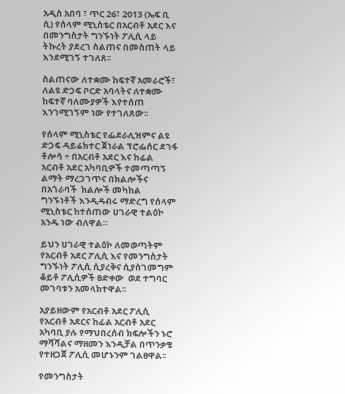አዲስ አበባ ፣ ጥር 26፣ 2013 (ኤፍ ቢ ሲ) የሰላም ሚኒስቴር በአርብቶ አደር እና በመንግስታት ግንኙነት ፖሊሲ ላይ ትኩረት ያደረገ ስልጠና በመስጠት ላይ እንደሚገኝ ተገለጸ፡፡

ስልጠናው ለተቋሙ ከፍተኛ አመራሮች፣ ለልዩ ድጋፍ ቦርድ አባላትና ለተቋሙ ከፍተኛ ባለሙያዎች እየተሰጠ እንገሚገኝም ነው የተገለጸው፡፡

የሰላም ሚኒስቴር የፌደራሊዝምና ልዩ ድጋፍ ዳይሬክተር ጀነራል ፕሮፌሰር ደገፋ ቶሎሳ ÷ በአርብቶ አደር እና ከፊል አርብቶ አደር አካባቢዎች ተመጣጣኝ ልማት ማረጋገጥና በክልሎችና በአጎራባች  ክልሎች መካከል ግንኙነቶች እንዲዳብሩ ማድረግ የሰላም ሚኒስቴር ከተሰጠው ሀገራዊ ተልዕኮ አንዱ ነው ብለዋል።

ይህን ሀገራዊ ተልዕኮ ለመወጣትም  የአርብቶ አደር ፖሊሲ እና የመንግስታት ግንኙነት ፖሊሲ ሲያረቅና ሲያስገመግም ቆይቶ ፖሊሲዎች ፀድቀው  ወደ ተግባር መገባቱን አመላክተዋል፡፡

አያይዘውም የአርብቶ አደር ፖሊሲ የአርብቶ አደርና ከፊል አርብቶ አደር አካባቢ ያሉ የማህበረሰብ ክፍሎችን ኑሮ ማሻሻልና ማዘመን እንዲቻል በጥንቃቄ የተዘጋጀ ፖሊሲ መሆኑንም ገልፀዋል፡፡

የመንግስታት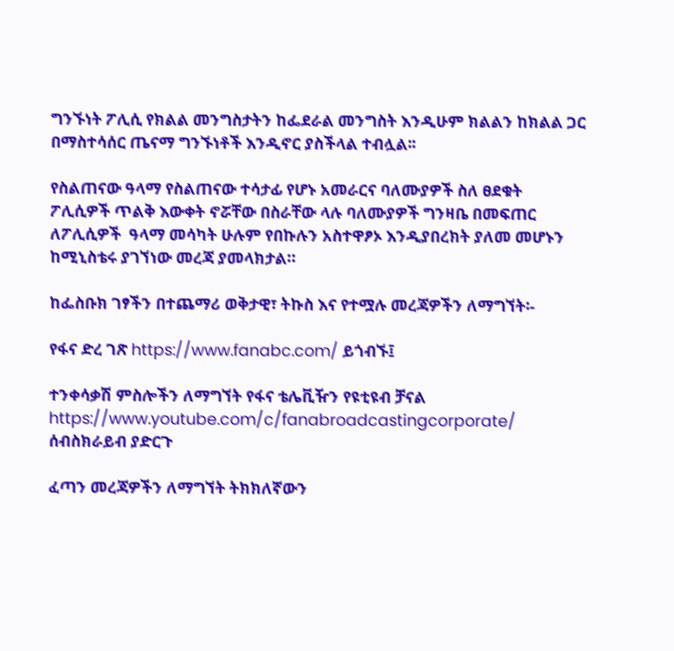ግንኙነት ፖሊሲ የክልል መንግስታትን ከፌደራል መንግስት እንዲሁም ክልልን ከክልል ጋር በማስተሳሰር ጤናማ ግንኙነቶች እንዲኖር ያስችላል ተብሏል፡፡

የስልጠናው ዓላማ የስልጠናው ተሳታፊ የሆኑ አመራርና ባለሙያዎች ስለ ፀደቁት ፖሊሲዎች ጥልቅ እውቀት ኖሯቸው በስራቸው ላሉ ባለሙያዎች ግንዛቤ በመፍጠር  ለፖሊሲዎች  ዓላማ መሳካት ሁሉም የበኩሉን አስተዋፆኦ እንዲያበረክት ያለመ መሆኑን ከሚኒስቴሩ ያገኘነው መረጃ ያመላክታል።

ከፌስቡክ ገፃችን በተጨማሪ ወቅታዊ፣ ትኩስ እና የተሟሉ መረጃዎችን ለማግኘት፡-

የፋና ድረ ገጽ https://www.fanabc.com/ ይጎብኙ፤

ተንቀሳቃሽ ምስሎችን ለማግኘት የፋና ቴሌቪዥን የዩቲዩብ ቻናል https://www.youtube.com/c/fanabroadcastingcorporate/ ሰብስክራይብ ያድርጉ

ፈጣን መረጃዎችን ለማግኘት ትክክለኛውን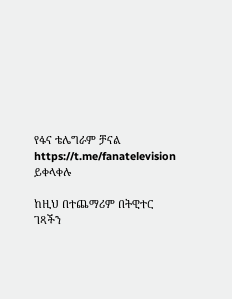የፋና ቴሌግራም ቻናል https://t.me/fanatelevision ይቀላቀሉ

ከዚህ በተጨማሪም በትዊተር ገጻችን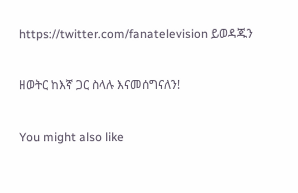https://twitter.com/fanatelevision ይወዳጁን

ዘወትር ከእኛ ጋር ስላሉ እናመሰግናለን!

You might also like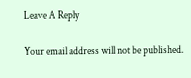Leave A Reply

Your email address will not be published.